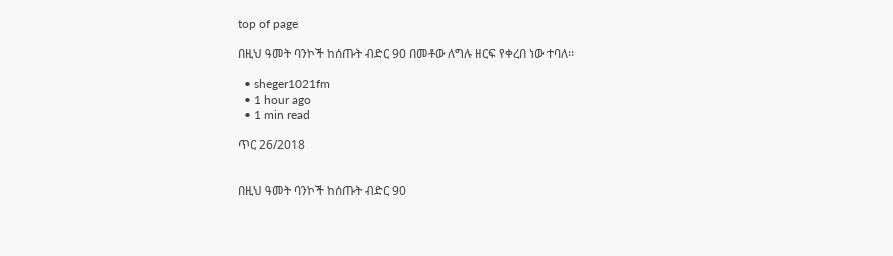top of page

በዚህ ዓመት ባንኮች ከሰጡት ብድር 90 በመቶው ለግሉ ዘርፍ የቀረበ ነው ተባለ፡፡

  • sheger1021fm
  • 1 hour ago
  • 1 min read

ጥር 26/2018


በዚህ ዓመት ባንኮች ከሰጡት ብድር 90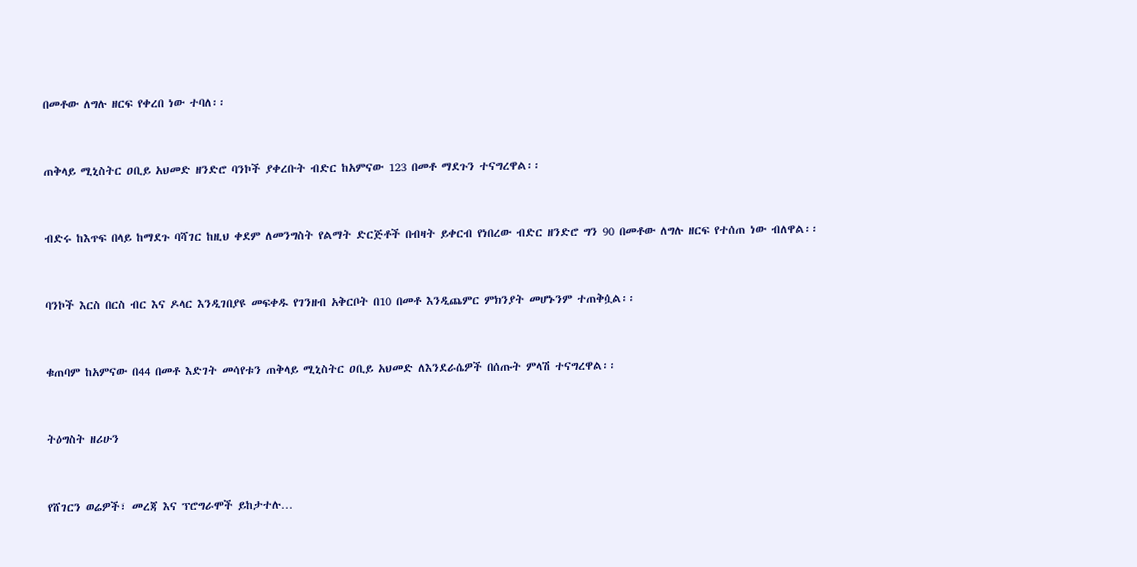በመቶው ለግሉ ዘርፍ የቀረበ ነው ተባለ፡፡


ጠቅላይ ሚኒስትር ዐቢይ አህመድ ዘንድሮ ባንኮች ያቀረቡት ብድር ከአምናው 123 በመቶ ማደጉን ተናግረዋል፡፡


ብድሩ ከእጥፍ በላይ ከማደጉ ባሻገር ከዚህ ቀደም ለመንግስት የልማት ድርጅቶች በብዛት ይቀርብ የነበረው ብድር ዘንድሮ ግን 90 በመቶው ለግሉ ዘርፍ የተሰጠ ነው ብለዋል፡፡


ባንኮች እርስ በርስ ብር እና ዶላር እንዲገበያዩ መፍቀዱ የገንዘብ አቅርቦት በ10 በመቶ እንዲጨምር ምክንያት መሆኑንም ተጠቅሷል፡፡


ቁጠባም ከአምናው በ44 በመቶ እድገት መሳየቱን ጠቅላይ ሚኒስትር ዐቢይ አህመድ ለእንደራሴዎች በሰጡት ምላሽ ተናግረዋል፡፡


ትዕግስት ዘሪሁን


የሸገርን ወሬዎች፣ መረጃ እና ፕሮግራሞች ይከታተሉ…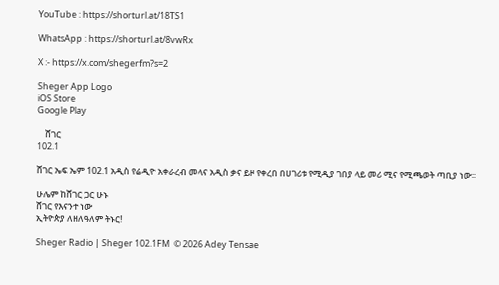YouTube : https://shorturl.at/18TS1

WhatsApp : https://shorturl.at/8vwRx

X :- https://x.com/shegerfm?s=2

Sheger App Logo
iOS Store
Google Play

    ሸገር
102.1

ሸገር ኤፍ ኤም 102.1 አዲስ የሬዲዮ አቀራረብ መላና አዲስ ቃና ይዞ የቀረበ በሀገሪቱ የሚዲያ ገበያ ላይ መሪ ሚና የሚጫወት ጣቢያ ነው፡፡

ሁሌም ከሸገር ጋር ሁኑ
ሸገር የእናንተ ነው
ኢትዮጵያ ለዘለዓለም ትኑር!

Sheger Radio | Sheger 102.1FM  © 2026 Adey Tensae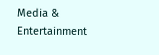Media & Entertainment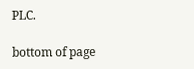PLC.

bottom of page